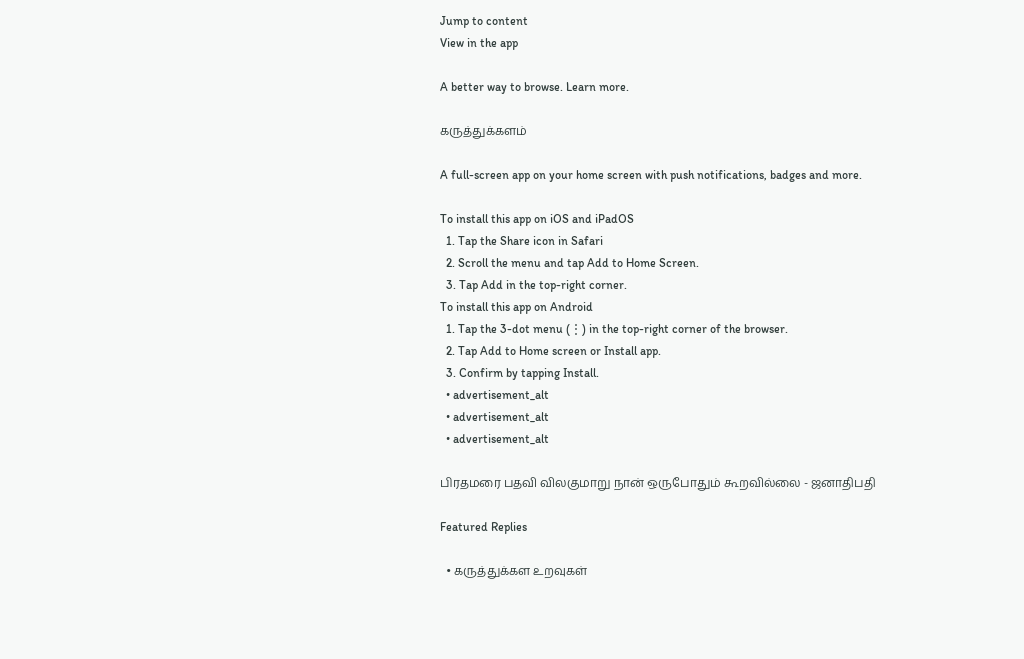Jump to content
View in the app

A better way to browse. Learn more.

கருத்துக்களம்

A full-screen app on your home screen with push notifications, badges and more.

To install this app on iOS and iPadOS
  1. Tap the Share icon in Safari
  2. Scroll the menu and tap Add to Home Screen.
  3. Tap Add in the top-right corner.
To install this app on Android
  1. Tap the 3-dot menu (⋮) in the top-right corner of the browser.
  2. Tap Add to Home screen or Install app.
  3. Confirm by tapping Install.
  • advertisement_alt
  • advertisement_alt
  • advertisement_alt

பிரதமரை பதவி விலகுமாறு நான் ஒருபோதும் கூறவில்லை - ஜனாதிபதி

Featured Replies

  • கருத்துக்கள உறவுகள்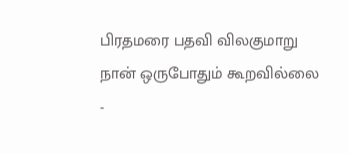பிரதமரை பதவி விலகுமாறு நான் ஒருபோதும் கூறவில்லை -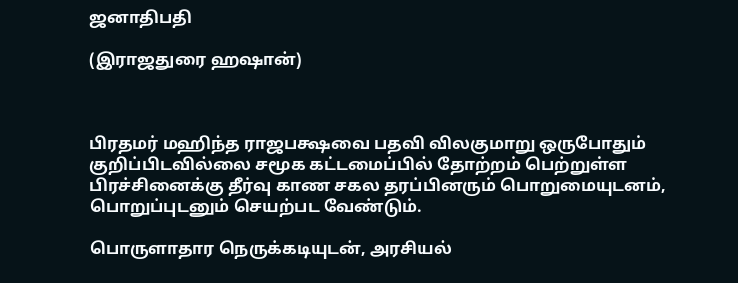ஜனாதிபதி

(இராஜதுரை ஹஷான்)



பிரதமர் மஹிந்த ராஜபக்ஷவை பதவி விலகுமாறு ஒருபோதும் குறிப்பிடவில்லை சமூக கட்டமைப்பில் தோற்றம் பெற்றுள்ள பிரச்சினைக்கு தீர்வு காண சகல தரப்பினரும் பொறுமையுடனம், பொறுப்புடனும் செயற்பட வேண்டும்.

பொருளாதார நெருக்கடியுடன், அரசியல்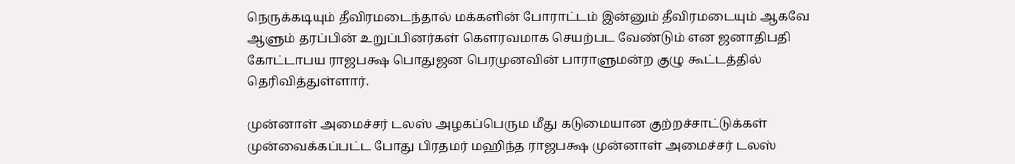நெருக்கடியும் தீவிரமடைந்தால் மக்களின் போராட்டம் இன்னும் தீவிரமடையும் ஆகவே ஆளும் தரப்பின் உறுப்பினர்கள் கௌரவமாக செயற்பட வேண்டும் என ஜனாதிபதி கோட்டாபய ராஜபக்ஷ பொதுஜன பெரமுனவின் பாராளுமன்ற குழு கூட்டத்தில் தெரிவித்துள்ளார்.

முன்னாள் அமைச்சர் டலஸ் அழகப்பெரும மீது கடுமையான குற்றச்சாட்டுக்கள் முன்வைக்கப்பட்ட போது பிரதமர் மஹிந்த ராஜபக்ஷ முன்னாள் அமைச்சர் டலஸ்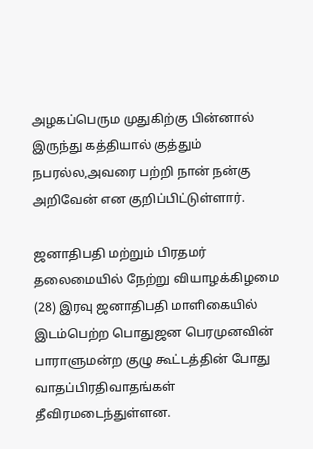அழகப்பெரும முதுகிற்கு பின்னால் இருந்து கத்தியால் குத்தும் நபரல்ல,அவரை பற்றி நான் நன்கு அறிவேன் என குறிப்பிட்டுள்ளார்.

ஜனாதிபதி மற்றும் பிரதமர் தலைமையில் நேற்று வியாழக்கிழமை (28) இரவு ஜனாதிபதி மாளிகையில் இடம்பெற்ற பொதுஜன பெரமுனவின் பாராளுமன்ற குழு கூட்டத்தின் போது வாதப்பிரதிவாதங்கள் தீவிரமடைந்துள்ளன.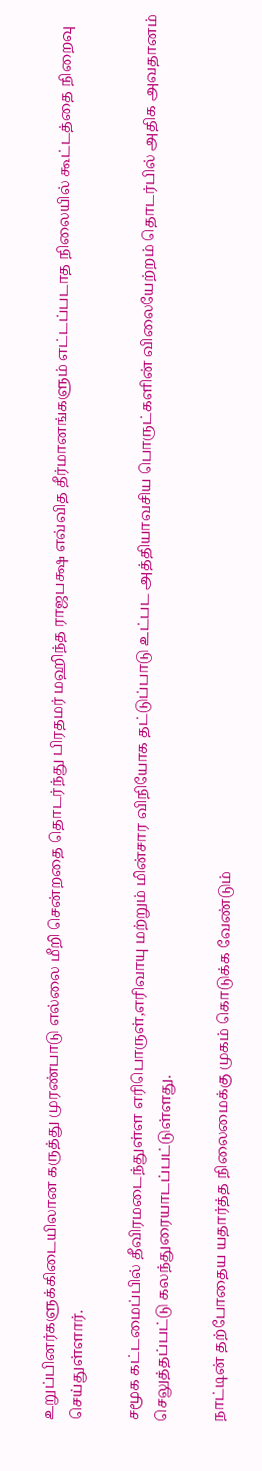உறுப்பினர்களுக்கிடையிலான கருத்து முரண்பாடு எல்லை மீறி சென்றதை தொடர்ந்து பிரதமர் மஹிந்த ராஜபக்ஷ எவ்வித தீர்மானங்களும் எட்டப்படாத நிலையில் கூட்டத்தை நிறைவு செய்துள்ளார்.

சமூக கட்டமைப்பில் தீவிரமடைந்துள்ள எரிபொருள்,எரிவாயு மற்றும் மின்சார விநியோக தட்டுப்பாடு உட்பட அத்தியாவசிய பொருட்களின் விலையேற்றம் தொடர்பில் அதிக அவதானம் செலுத்தப்பட்டு கலந்துரையாடப்பட்டுள்ளது.

நாட்டின் தற்போதைய யதார்த்த நிலைமைக்கு முகம் கொடுக்க வேண்டும்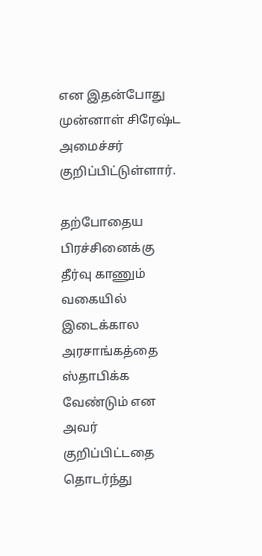என இதன்போது முன்னாள் சிரேஷ்ட அமைச்சர் குறிப்பிட்டுள்ளார்.

தற்போதைய பிரச்சினைக்கு தீர்வு காணும் வகையில் இடைக்கால அரசாங்கத்தை ஸ்தாபிக்க வேண்டும் என அவர் குறிப்பிட்டதை தொடர்ந்து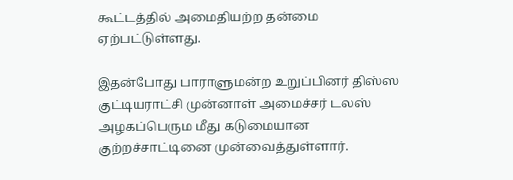கூட்டத்தில் அமைதியற்ற தன்மை ஏற்பட்டுள்ளது.

இதன்போது பாராளுமன்ற உறுப்பினர் திஸ்ஸ குட்டியராட்சி முன்னாள் அமைச்சர் டலஸ் அழகப்பெரும மீது கடுமையான குற்றச்சாட்டினை முன்வைத்துள்ளார்.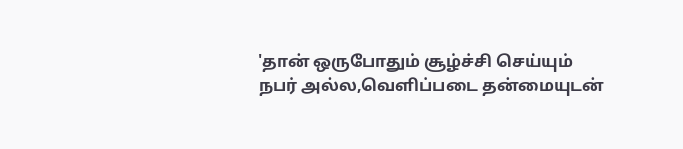'தான் ஒருபோதும் சூழ்ச்சி செய்யும் நபர் அல்ல,வெளிப்படை தன்மையுடன்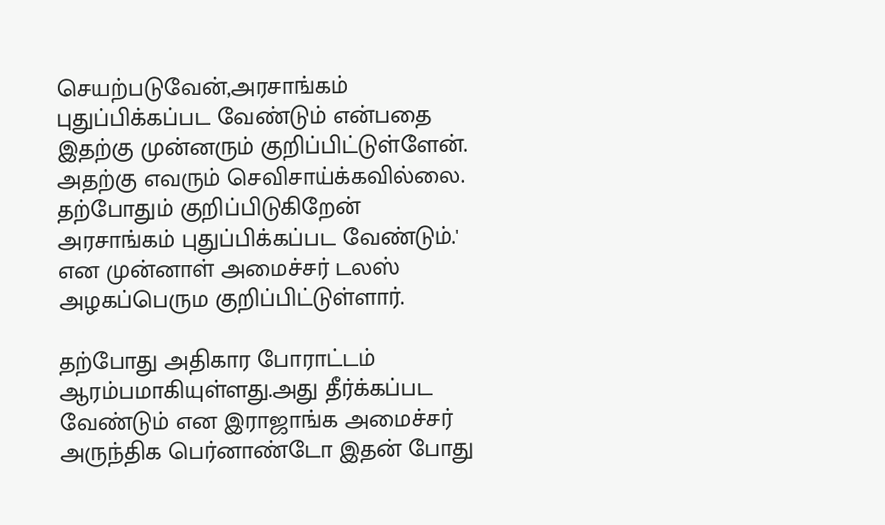செயற்படுவேன்,அரசாங்கம் புதுப்பிக்கப்பட வேண்டும் என்பதை இதற்கு முன்னரும் குறிப்பிட்டுள்ளேன். அதற்கு எவரும் செவிசாய்க்கவில்லை. தற்போதும் குறிப்பிடுகிறேன் அரசாங்கம் புதுப்பிக்கப்பட வேண்டும்.' என முன்னாள் அமைச்சர் டலஸ் அழகப்பெரும குறிப்பிட்டுள்ளார்.

தற்போது அதிகார போராட்டம் ஆரம்பமாகியுள்ளது.அது தீர்க்கப்பட வேண்டும் என இராஜாங்க அமைச்சர் அருந்திக பெர்னாண்டோ இதன் போது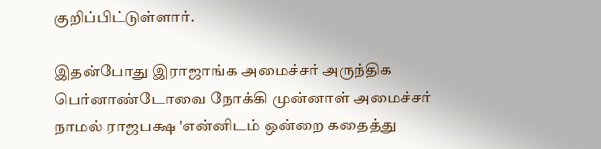குறிப்பிட்டுள்ளார்.

இதன்போது இராஜாங்க அமைச்சர் அருந்திக பெர்னாண்டோவை நோக்கி முன்னாள் அமைச்சர் நாமல் ராஜபக்ஷ 'என்னிடம் ஒன்றை கதைத்து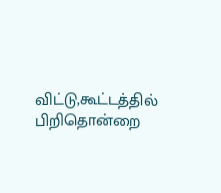விட்டு,கூட்டத்தில் பிறிதொன்றை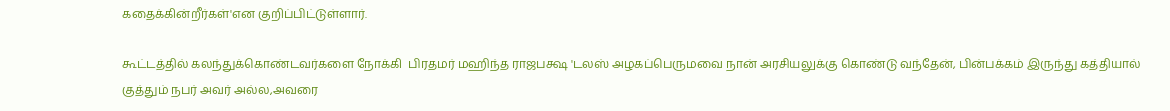கதைக்கின்றீர்கள்'என குறிப்பிட்டுள்ளார்.

கூட்டத்தில் கலந்துக்கொண்டவர்களை நோக்கி  பிரதமர் மஹிந்த ராஜபக்ஷ 'டலஸ் அழகப்பெருமவை நான் அரசியலுக்கு கொண்டு வந்தேன், பின்பக்கம் இருந்து கத்தியால் குத்தும் நபர் அவர் அல்ல,அவரை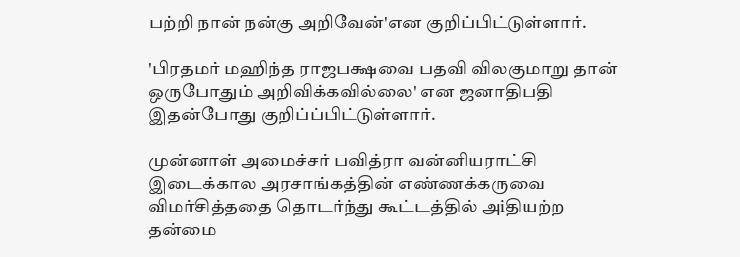பற்றி நான் நன்கு அறிவேன்'என குறிப்பிட்டுள்ளார்.

'பிரதமர் மஹிந்த ராஜபக்ஷவை பதவி விலகுமாறு தான் ஒருபோதும் அறிவிக்கவில்லை' என ஜனாதிபதி இதன்போது குறிப்ப்பிட்டுள்ளார்.

முன்னாள் அமைச்சர் பவித்ரா வன்னியராட்சி இடைக்கால அரசாங்கத்தின் எண்ணக்கருவை விமர்சித்ததை தொடர்ந்து கூட்டத்தில் அiதியற்ற தன்மை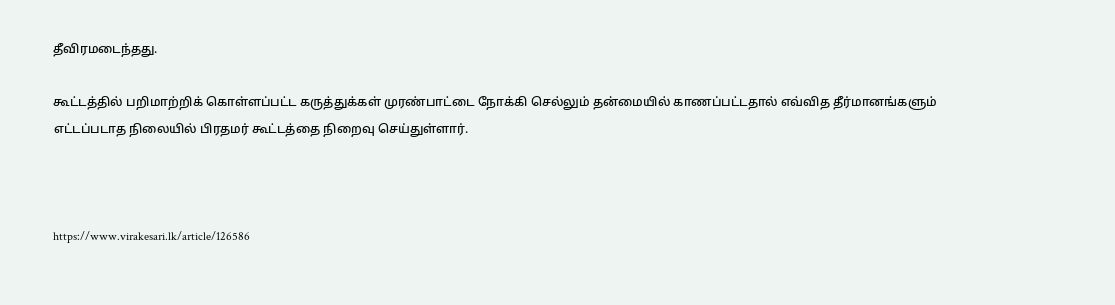தீவிரமடைந்தது.

கூட்டத்தில் பறிமாற்றிக் கொள்ளப்பட்ட கருத்துக்கள் முரண்பாட்டை நோக்கி செல்லும் தன்மையில் காணப்பட்டதால் எவ்வித தீர்மானங்களும் எட்டப்படாத நிலையில் பிரதமர் கூட்டத்தை நிறைவு செய்துள்ளார்.



https://www.virakesari.lk/article/126586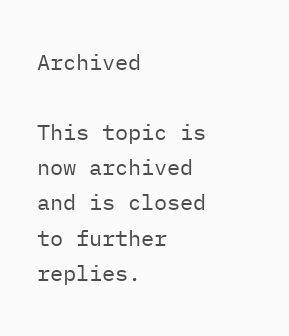Archived

This topic is now archived and is closed to further replies.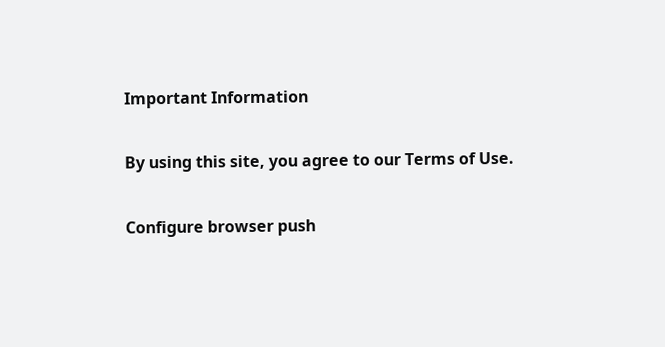Important Information

By using this site, you agree to our Terms of Use.

Configure browser push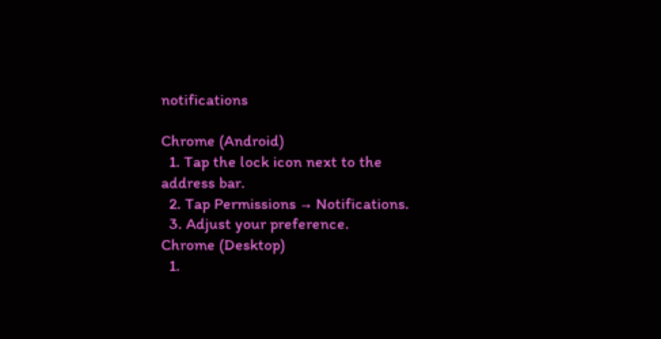notifications

Chrome (Android)
  1. Tap the lock icon next to the address bar.
  2. Tap Permissions → Notifications.
  3. Adjust your preference.
Chrome (Desktop)
  1.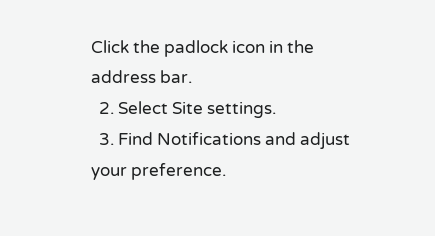Click the padlock icon in the address bar.
  2. Select Site settings.
  3. Find Notifications and adjust your preference.